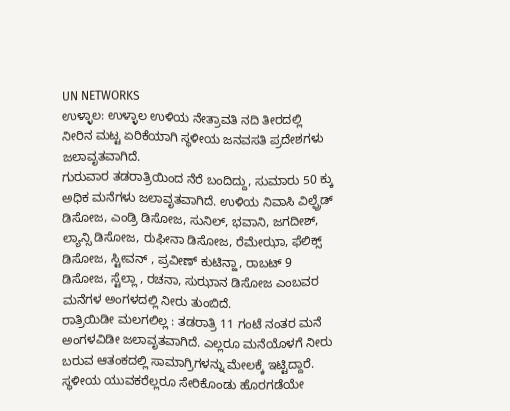UN NETWORKS
ಉಳ್ಳಾಲ: ಉಳ್ಳಾಲ ಉಳಿಯ ನೇತ್ರಾವತಿ ನದಿ ತೀರದಲ್ಲಿ ನೀರಿನ ಮಟ್ಟ ಏರಿಕೆಯಾಗಿ ಸ್ಥಳೀಯ ಜನವಸತಿ ಪ್ರದೇಶಗಳು ಜಲಾವೃತವಾಗಿದೆ.
ಗುರುವಾರ ತಡರಾತ್ರಿಯಿಂದ ನೆರೆ ಬಂದಿದ್ದು, ಸುಮಾರು 50 ಕ್ಕು ಅಧಿಕ ಮನೆಗಳು ಜಲಾವೃತವಾಗಿದೆ. ಉಳಿಯ ನಿವಾಸಿ ವಿಲ್ಫ್ರೆಡ್ ಡಿಸೋಜ, ಎಂಡ್ರಿ ಡಿಸೋಜ, ಸುನಿಲ್, ಭವಾನಿ, ಜಗದೀಶ್, ಲ್ಯಾನ್ಸಿ ಡಿಸೋಜ, ರುಫೀನಾ ಡಿಸೋಜ, ರೆಮೇಝಾ, ಫೆಲಿಕ್ಸ್ ಡಿಸೋಜ, ಸ್ಟೀವನ್ , ಪ್ರವೀಣ್ ಕುಟಿನ್ಹಾ, ರಾಬಟ್ 9 ಡಿಸೋಜ, ಸ್ಟೆಲ್ಲಾ , ರಚನಾ, ಸುಝಾನ ಡಿಸೋಜ ಎಂಬವರ ಮನೆಗಳ ಅಂಗಳದಲ್ಲಿ ನೀರು ತುಂಬಿದೆ.
ರಾತ್ರಿಯಿಡೀ ಮಲಗಲಿಲ್ಲ : ತಡರಾತ್ರಿ 11 ಗಂಟೆ ನಂತರ ಮನೆ ಅಂಗಳವಿಡೀ ಜಲಾವೃತವಾಗಿದೆ. ಎಲ್ಲರೂ ಮನೆಯೊಳಗೆ ನೀರು ಬರುವ ಆತಂಕದಲ್ಲಿ ಸಾಮಾಗ್ರಿಗಳನ್ನು ಮೇಲಕ್ಕೆ ಇಟ್ಟಿದ್ದಾರೆ. ಸ್ಥಳೀಯ ಯುವಕರೆಲ್ಲರೂ ಸೇರಿಕೊಂಡು ಹೊರಗಡೆಯೇ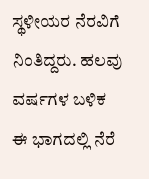ಸ್ಥಳೀಯರ ನೆರವಿಗೆ ನಿಂತಿದ್ದರು. ಹಲವು ವರ್ಷಗಳ ಬಳಿಕ ಈ ಭಾಗದಲ್ಲಿ ನೆರೆ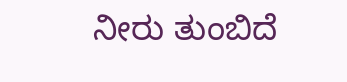ನೀರು ತುಂಬಿದೆ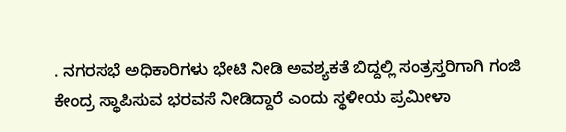. ನಗರಸಭೆ ಅಧಿಕಾರಿಗಳು ಭೇಟಿ ನೀಡಿ ಅವಶ್ಯಕತೆ ಬಿದ್ದಲ್ಲಿ ಸಂತ್ರಸ್ತರಿಗಾಗಿ ಗಂಜಿ ಕೇಂದ್ರ ಸ್ಥಾಪಿಸುವ ಭರವಸೆ ನೀಡಿದ್ದಾರೆ ಎಂದು ಸ್ಥಳೀಯ ಪ್ರಮೀಳಾ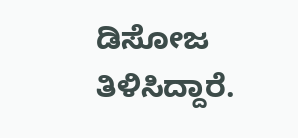ಡಿಸೋಜ ತಿಳಿಸಿದ್ದಾರೆ.